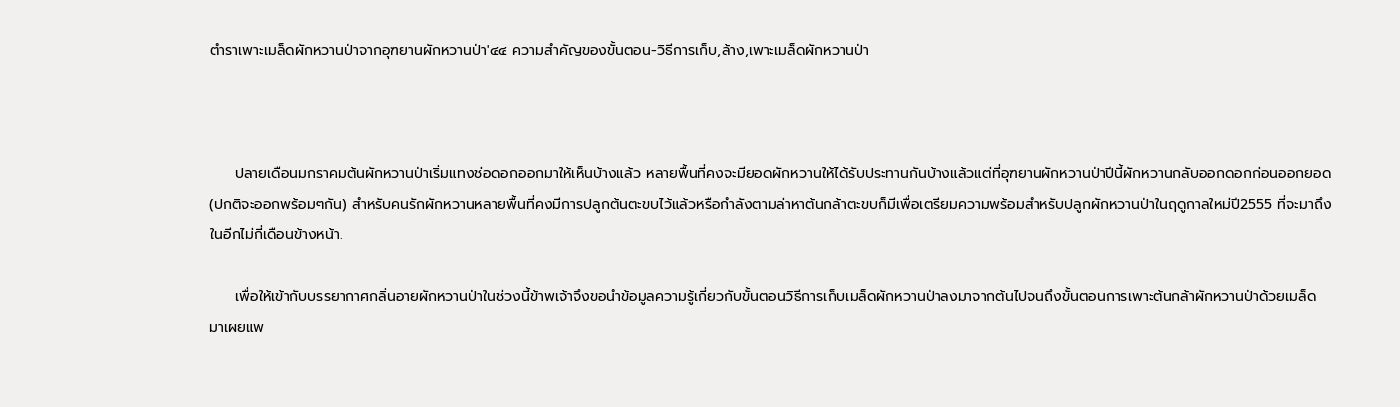ตำราเพาะเมล็ดผักหวานป่าจากอุฑยานผักหวานป่า'๔๔ ความสำคัญของขั้นตอน-วิธีการเก็บ,ล้าง,เพาะเมล็ดผักหวานป่า



     ปลายเดือนมกราคมต้นผักหวานป่าเริ่มแทงช่อดอกออกมาให้เห็นบ้างแล้ว หลายพื้นที่คงจะมียอดผักหวานให้ได้รับประทานกันบ้างแล้วแต่ที่อุฑยานผักหวานป่าปีนี้ผักหวานกลับออกดอกก่อนออกยอด(ปกติจะออกพร้อมๆกัน) สำหรับคนรักผักหวานหลายพื้นที่คงมีการปลูกต้นตะขบไว้แล้วหรือกำลังตามล่าหาต้นกล้าตะขบก็มีเพื่อเตรียมความพร้อมสำหรับปลูกผักหวานป่าในฤดูกาลใหม่ปี2555 ที่จะมาถึงในอีกไม่กี่เดือนข้างหน้า.

     เพื่อให้เข้ากับบรรยากาศกลิ่นอายผักหวานป่าในช่วงนี้ข้าพเจ้าจึงขอนำข้อมูลความรู้เกี่ยวกับขั้นตอนวิธีการเก็บเมล็ดผักหวานป่าลงมาจากต้นไปจนถึงขั้นตอนการเพาะต้นกล้าผักหวานป่าด้วยเมล็ด มาเผยแพ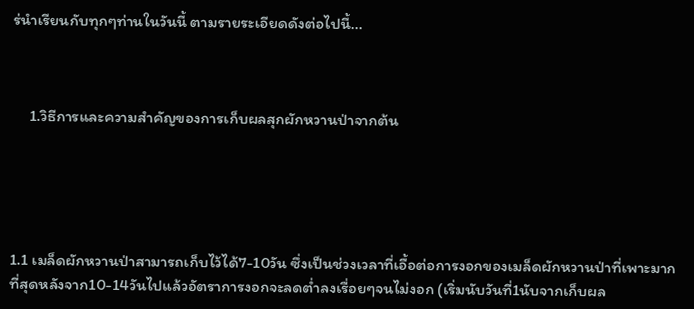ร่นำเรียนกับทุกๆท่านในวันนี้ ตามรายระเอียดดังต่อไปนี้...



     1.วิธีการและความสำคัญของการเก็บผลสุกผักหวานป่าจากต้น





1.1 เมล็ดผักหวานป่าสามารถเก็บไว้ได้7-10วัน ซึ่งเป็นช่วงเวลาที่เอื้อต่อการงอกของเมล็ดผักหวานป่าที่เพาะมากที่สุดหลังจาก10-14วันไปแล้วอัตราการงอกจะลดต่ำลงเรื่อยๆจนไม่งอก (เริ่มนับวันที่1นับจากเก็บผล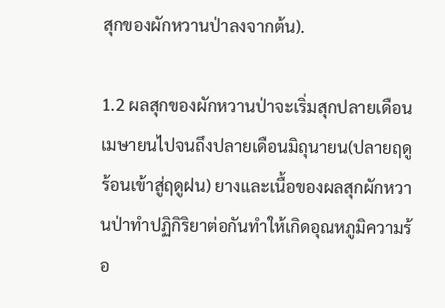สุกของผักหวานป่าลงจากต้น).

1.2 ผลสุกของผักหวานป่าจะเริ่มสุกปลายเดือนเมษายนไปจนถึงปลายเดือนมิถุนายน(ปลายฤดูร้อนเข้าสู่ฤดูฝน) ยางและเนื้อของผลสุกผักหวานป่าทำปฏิกิริยาต่อกันทำให้เกิดอุณหภูมิความร้อ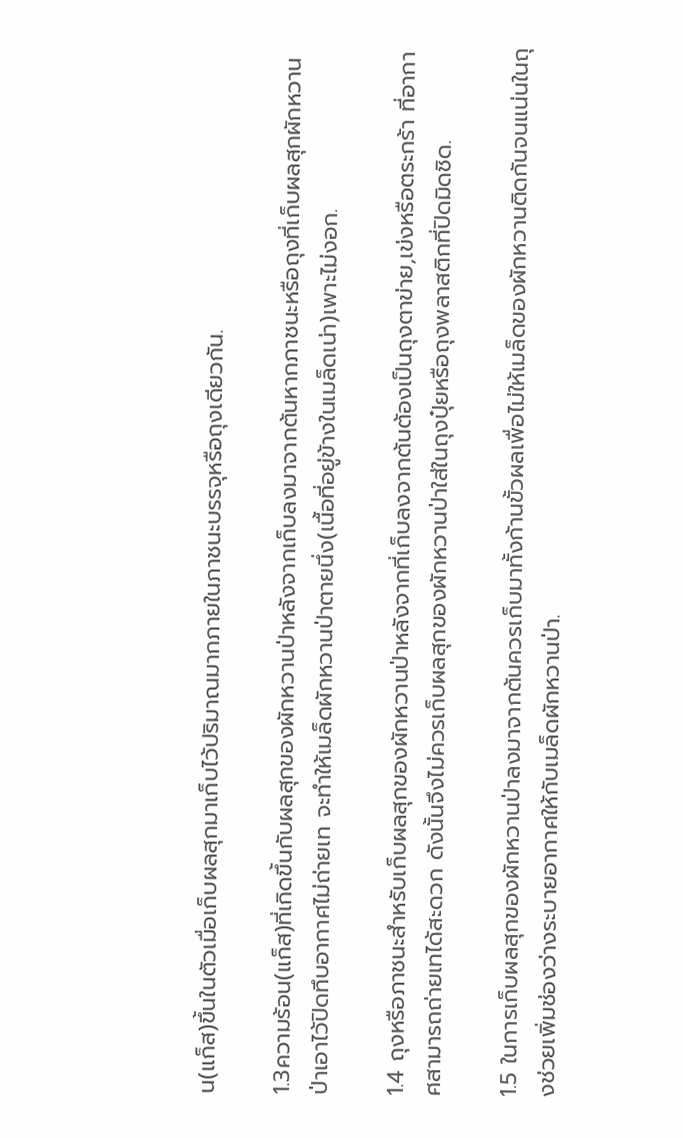น(แก็ส)ขึ้นในตัวเมื่อเก็บผลสุกมาเก็บไว้ปริมาณมากภายในภาชนะบรรจุหรือถุงเดียวกัน.

1.3ความร้อน(แก็ส)ที่เกิดขึ้นกับผลสุกของผักหวานป่าหลังจากเก็บลงมาจากต้นหากภาชนะหรือถุงที่เก็บผลสุกผักหวานป่าเอาไว้ปิดทึบอากาศไม่ถ่ายเท จะทำให้เมล็ดผักหวานป่าตายนึ่ง(เนื้อที่อยู่ข้างในเมล็ดเน่า)เพาะไม่งอก.

1.4 ถุงหรือภาชนะสำหรับเก็บผลสุกของผักหวานป่าหลังจากที่เก็บลงจากต้นต้องเป็นถุงตาข่าย,เข่งหรือตระกร้า ที่อากาศสามารถถ่ายเทได้สะดวก ดังนั้นจึงไม่ควรเก็บผลสุกของผักหวานป่าใส่ในถุงปุ๋ยหรือถุงพลาสติกที่ปิดมิดชิด.

1.5 ในการเก็บผลสุกของผักหวานป่าลงมาจากต้นควรเก็บมาทั้งก้านขั้วผลเพื่อไม่ให้เมล็ดของผักหวานติดกันจนแน่นในถุงช่วยเพิ่มช่องว่างระบายอากาศให้กับเมล็ดผักหวานป่า.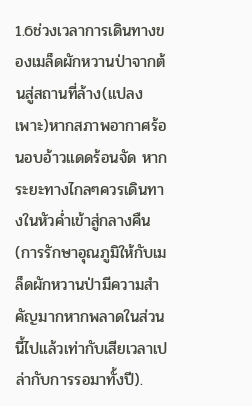1.6ช่วงเวลาการเดินทางของเมล็ดผักหวานป่าจากต้นสู่สถานที่ล้าง(แปลงเพาะ)หากสภาพอากาศร้อนอบอ้าวแดดร้อนจัด หากระยะทางไกลๆควรเดินทางในหัวค่ำเข้าสู่กลางคืน(การรักษาอุณภูมิให้กับเมล็ดผักหวานป่ามีความสำคัญมากหากพลาดในส่วนนี้ไปแล้วเท่ากับเสียเวลาเปล่ากับการรอมาทั้งปี).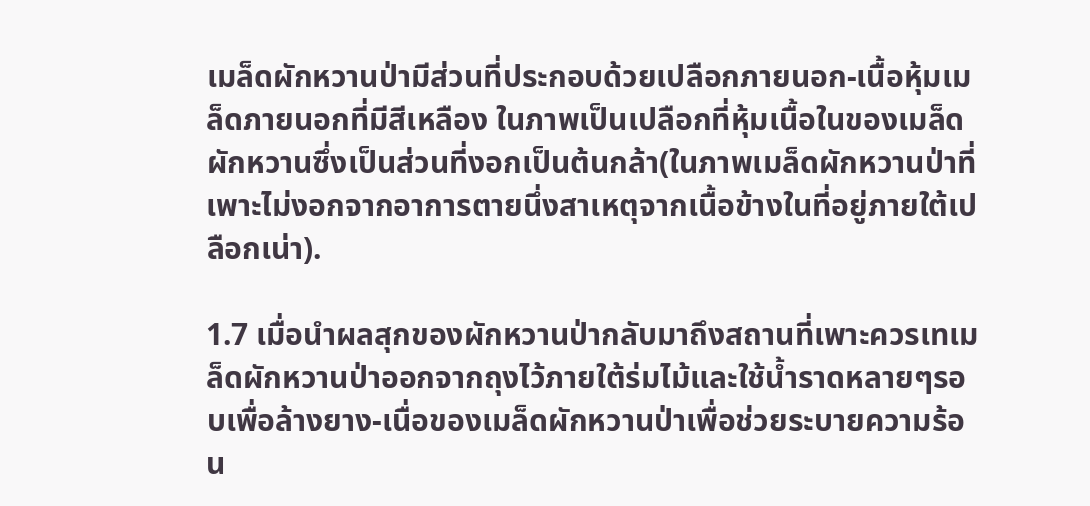เมล็ดผักหวานป่ามีส่วนที่ประกอบด้วยเปลือกภายนอก-เนื้อหุ้มเมล็ดภายนอกที่มีสีเหลือง ในภาพเป็นเปลือกที่หุ้มเนื้อในของเมล็ดผักหวานซึ่งเป็นส่วนที่งอกเป็นต้นกล้า(ในภาพเมล็ดผักหวานป่าที่เพาะไม่งอกจากอาการตายนึ่งสาเหตุจากเนื้อข้างในที่อยู่ภายใต้เปลือกเน่า).

1.7 เมื่อนำผลสุกของผักหวานป่ากลับมาถึงสถานที่เพาะควรเทเมล็ดผักหวานป่าออกจากถุงไว้ภายใต้ร่มไม้และใช้น้ำราดหลายๆรอบเพื่อล้างยาง-เนื่อของเมล็ดผักหวานป่าเพื่อช่วยระบายความร้อน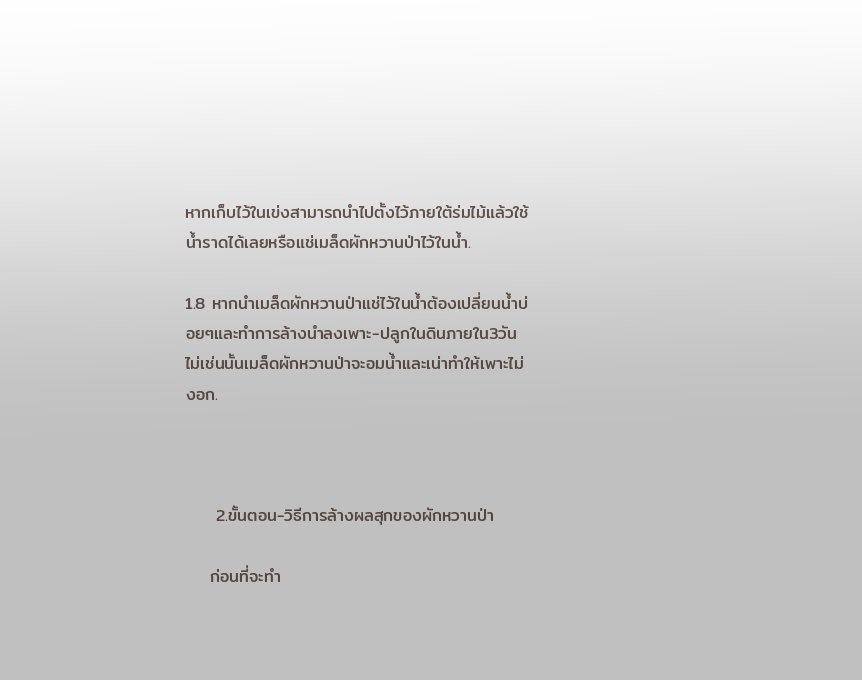หากเก็บไว้ในเข่งสามารถนำไปตั้งไว้ภายใต้ร่มไม้แล้วใช้น้ำราดได้เลยหรือแช่เมล็ดผักหวานป่าไว้ในน้ำ.

1.8 หากนำเมล็ดผักหวานป่าแช่ไว้ในน้ำต้องเปลี่ยนน้ำบ่อยๆและทำการล้างนำลงเพาะ-ปลูกในดินภายใน3วัน ไม่เช่นนั้นเมล็ดผักหวานป่าจะอมน้ำและเน่าทำให้เพาะไม่งอก.



     2.ขั้นตอน-วิธีการล้างผลสุกของผักหวานป่า

    ก่อนที่จะทำ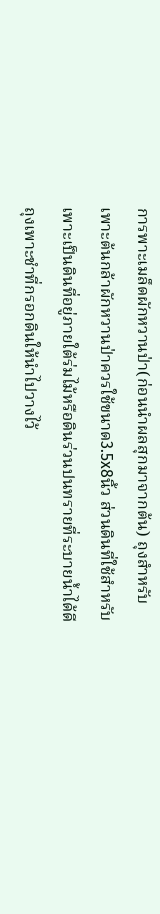การพาะเมล็ดผักหวานป่า(ก่อนนำผลสุกมาจากต้น) ถุงสำหรับเพาะต้นกล้าผักหวานป่าควรใช้ขนาด3.5x8นิ้ว ส่วนดินที่ใช้สำหรับเพาะเป็นดินที่อยู่ภายใต้ร่มไม้หรือดินร่วนปนทรายที่ระบายน้ำได้ดี ถุงเพาะชำที่กรอกดินให้นำไปวางไว้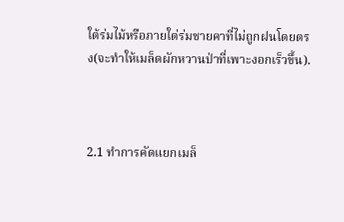ใต้ร่มไม้หรือภายใต่ร่มชายคาที่ไม่ถูกฝนโดยตรง(จะทำให้เมล็ดผักหวานป่าที่เพาะงอกเร็วขึ้น).



2.1 ทำการคัดแยกเมล็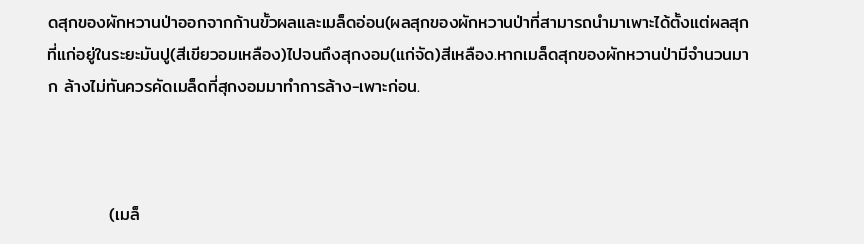ดสุกของผักหวานป่าออกจากก้านขั้วผลและเมล็ดอ่อน(ผลสุกของผักหวานป่าที่สามารถนำมาเพาะได้ตั้งแต่ผลสุกที่แก่อยู่ในระยะมันปู(สีเขียวอมเหลือง)ไปจนถึงสุกงอม(แก่จัด)สีเหลือง.หากเมล็ดสุกของผักหวานป่ามีจำนวนมาก ล้างไม่ทันควรคัดเมล็ดที่สุกงอมมาทำการล้าง-เพาะก่อน.



          (เมล็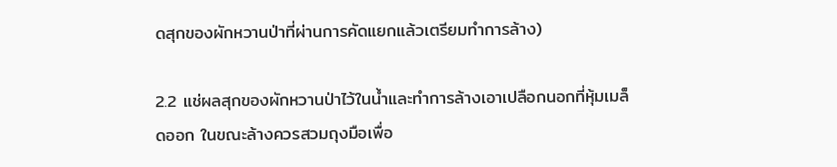ดสุกของผักหวานป่าที่ผ่านการคัดแยกแล้วเตรียมทำการล้าง)

2.2 แช่ผลสุกของผักหวานป่าไว้ในน้ำและทำการล้างเอาเปลือกนอกที่หุ้มเมล็ดออก ในขณะล้างควรสวมถุงมือเพื่อ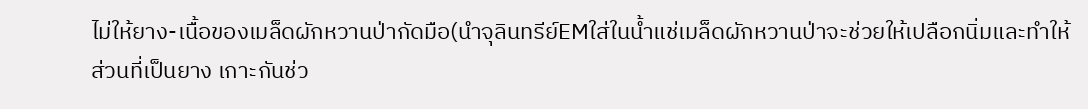ไม่ให้ยาง-เนื้อของเมล็ดผักหวานป่ากัดมือ(นำจุลินทรีย์EMใส่ในน้ำแช่เมล็ดผักหวานป่าจะช่วยให้เปลือกนิ่มและทำให้ส่วนที่เป็นยาง เกาะกันช่ว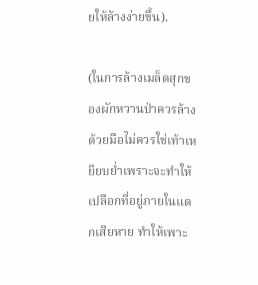ยให้ล้างง่ายขึ้น).

(ในการล้างเมล็ดสุกของผักหวานป่าควรล้างด้วยมือไม่ควรใช่เท้าเหยียบย่ำเพราะจะทำให้เปลือกที่อยู่ภายในแตกเสียหาย ทำให้เพาะ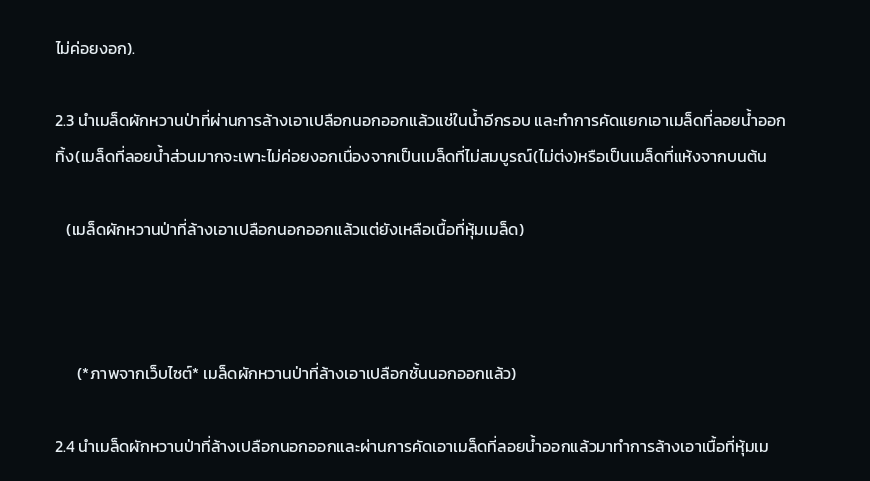ไม่ค่อยงอก).

2.3 นำเมล็ดผักหวานป่าที่ผ่านการล้างเอาเปลือกนอกออกแล้วแช่ในน้ำอีกรอบ และทำการคัดแยกเอาเมล็ดที่ลอยน้ำออกทิ้ง(เมล็ดที่ลอยน้ำส่วนมากจะเพาะไม่ค่อยงอกเนื่องจากเป็นเมล็ดที่ไม่สมบูรณ์(ไม่ต่ง)หรือเป็นเมล็ดที่แห้งจากบนต้น

   (เมล็ดผักหวานป่าที่ล้างเอาเปลือกนอกออกแล้วแต่ยังเหลือเนื้อที่หุ้มเมล็ด)



      (*ภาพจากเว็บไซต์* เมล็ดผักหวานป่าที่ล้างเอาเปลือกชั้นนอกออกแล้ว)

2.4 นำเมล็ดผักหวานป่าที่ล้างเปลือกนอกออกและผ่านการคัดเอาเมล็ดที่ลอยน้ำออกแล้วมาทำการล้างเอาเนื้อที่หุ้มเม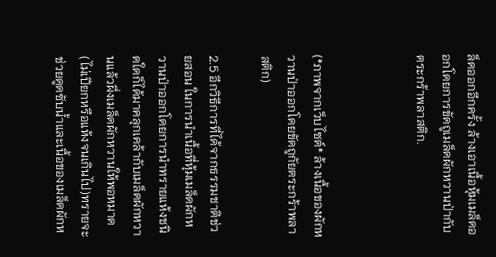ล็ดออกอีกครั้ง ล้างเอาเนื้อหุ้มเมล็ดออกโดยการขัดถูเมล็ดผักหวานป่ากับตระกร้าพลาสติก.



(*ภาพจากเว็บไซต์* ล้างเนื้อของผักหวานป่าออกโดยขัดถูกัยตระกร้าพลาสติก)

2.5 อีกวิธีการที่ได้จากธรรมชาติช่วยสอน ในการนำเนื้อที่หุ้มเมล็ดผักหวานป่าออกโดยการนำทรายแห้งชนิดใดก็ได้มาคลุกเคล้ากับเมล็ดผักหวานแล้วผึ่งเมล็ดผักหวานให้พอหมาด(ไม่เปียกหรือแห้งจนเกินไป)ทรายจะช่วยดูดซับน้ำและเนื้อของเมล็ดผักห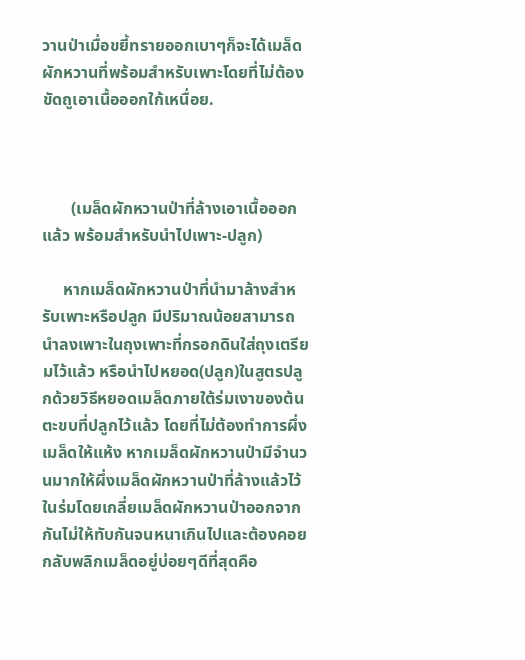วานป่าเมื่อขยี้ทรายออกเบาๆก็จะได้เมล็ดผักหวานที่พร้อมสำหรับเพาะโดยที่ไม่ต้องขัดถูเอาเนื้อออกใก้เหนื่อย.



       (เมล็ดผักหวานป่าที่ล้างเอาเนื้อออกแล้ว พร้อมสำหรับนำไปเพาะ-ปลูก)

     หากเมล็ดผักหวานป่าที่นำมาล้างสำหรับเพาะหรือปลูก มีปริมาณน้อยสามารถนำลงเพาะในถุงเพาะที่กรอกดินใส่ถุงเตรียมไว้แล้ว หรือนำไปหยอด(ปลูก)ในสูตรปลูกด้วยวิธีหยอดเมล็ดภายใต้ร่มเงาของต้นตะขบที่ปลูกไว้แล้ว โดยที่ไม่ต้องทำการผึ่งเมล็ดให้แห้ง หากเมล็ดผักหวานป่ามีจำนวนมากให้ผึ่งเมล็ดผักหวานป่าที่ล้างแล้วไว้ในร่มโดยเกลี่ยเมล็ดผักหวานป่าออกจากกันไม่ให้ทับกันจนหนาเกินไปและต้องคอยกลับพลิกเมล็ดอยู่บ่อยๆดีที่สุดคือ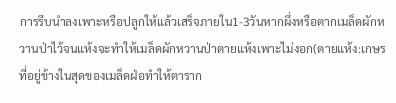การรีบนำลงเพาะหรือปลูกให้แล้วเสร็จภายใน1-3วันหากผึ่งหรือตากเมล็ดผักหวานป่าไว้จนแห้งจะทำให้เมล็ดผักหวานป่าตายแห้งเพาะไม่งอก(ตายแห้ง:เกษรที่อยู่ข้างในสุดของเมล็ดฝ่อทำให้ตาราก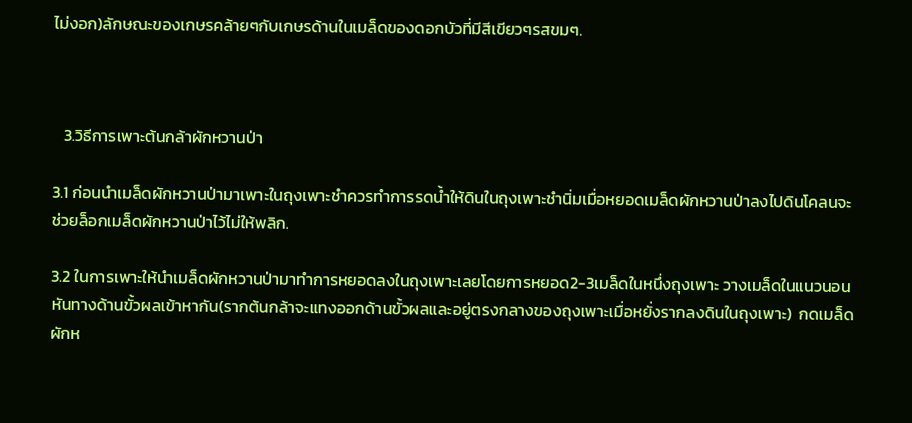ไม่งอก)ลักษณะของเกษรคล้ายๆกับเกษรด้านในเมล็ดของดอกบัวที่มีสีเขียวๆรสขมๆ.



   3.วิธีการเพาะต้นกล้าผักหวานป่า

3.1 ก่อนนำเมล็ดผักหวานป่ามาเพาะในถุงเพาะชำควรทำการรดน้ำให้ดินในถุงเพาะชำนิ่มเมื่อหยอดเมล็ดผักหวานป่าลงไปดินโคลนจะช่วยล็อกเมล็ดผักหวานป่าไว้ไม่ให้พลิก.

3.2 ในการเพาะให้นำเมล็ดผักหวานป่ามาทำการหยอดลงในถุงเพาะเลยโดยการหยอด2-3เมล็ดในหนึ่งถุงเพาะ วางเมล็ดในแนวนอน หันทางด้านขั้วผลเข้าหากัน(รากต้นกล้าจะแทงออกด้านขั้วผลและอยู่ตรงกลางของถุงเพาะเมื่อหยั่งรากลงดินในถุงเพาะ)  กดเมล็ดผักห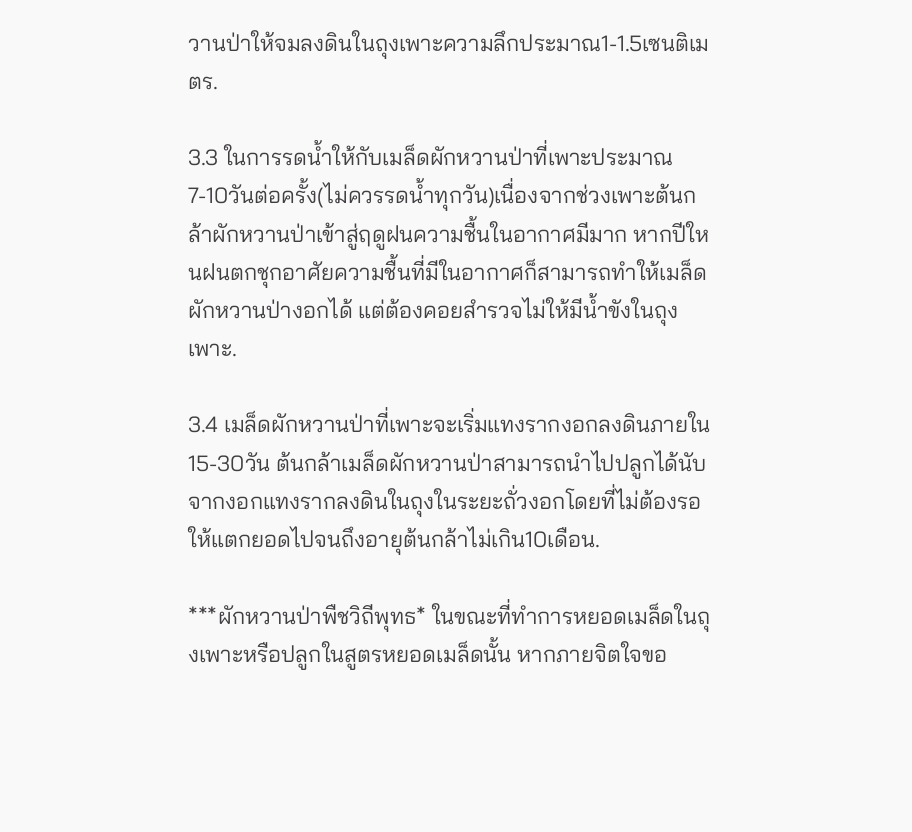วานป่าให้จมลงดินในถุงเพาะความลึกประมาณ1-1.5เซนติเมตร.

3.3 ในการรดน้ำให้กับเมล็ดผักหวานป่าที่เพาะประมาณ7-10วันต่อครั้ง(ไม่ควรรดน้ำทุกวัน)เนื่องจากช่วงเพาะต้นกล้าผักหวานป่าเข้าสู่ฤดูฝนความชื้นในอากาศมีมาก หากปีใหนฝนตกชุกอาศัยความชื้นที่มีในอากาศก็สามารถทำให้เมล็ดผักหวานป่างอกได้ แต่ต้องคอยสำรวจไม่ให้มีน้ำขังในถุงเพาะ.

3.4 เมล็ดผักหวานป่าที่เพาะจะเริ่มแทงรากงอกลงดินภายใน15-30วัน ต้นกล้าเมล็ดผักหวานป่าสามารถนำไปปลูกได้นับจากงอกแทงรากลงดินในถุงในระยะถั่วงอกโดยที่ไม่ต้องรอให้แตกยอดไปจนถึงอายุต้นกล้าไม่เกิน10เดือน.

***ผักหวานป่าพืชวิถีพุทธ* ในขณะที่ทำการหยอดเมล็ดในถุงเพาะหรือปลูกในสูตรหยอดเมล็ดนั้น หากภายจิตใจขอ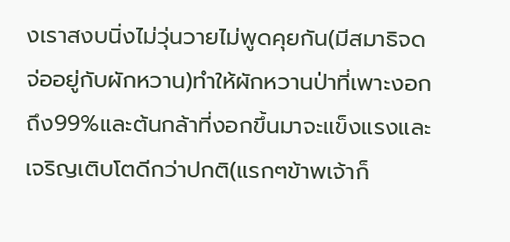งเราสงบนิ่งไม่วุ่นวายไม่พูดคุยกัน(มีสมาธิจดจ่ออยู่กับผักหวาน)ทำให้ผักหวานป่าที่เพาะงอกถึง99%และต้นกล้าที่งอกขึ้นมาจะแข็งแรงและเจริญเติบโตดีกว่าปกติ(แรกๆข้าพเจ้าก็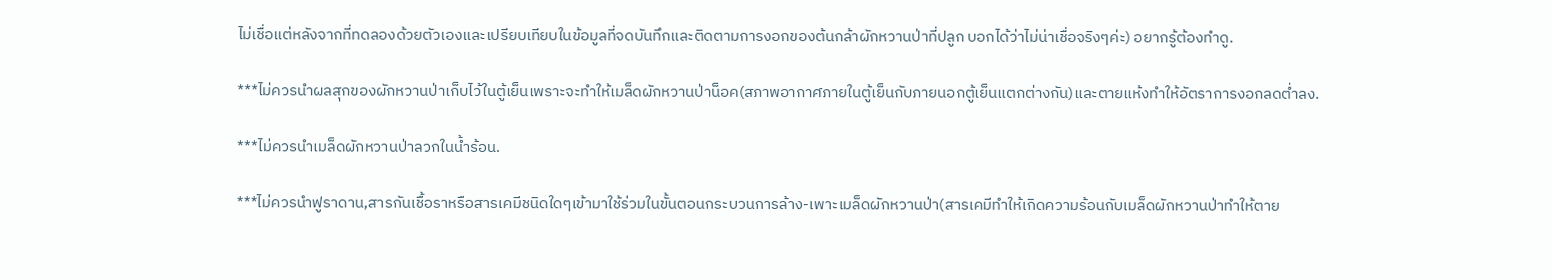ไม่เชื่อแต่หลังจากที่ทดลองด้วยตัวเองและเปรียบเทียบในข้อมูลที่จดบันทึกและติดตามการงอกของต้นกล้าผักหวานป่าที่ปลูก บอกได้ว่าไม่น่าเชื่อจริงๆค่ะ) อยากรู้ต้องทำดู.

***ไม่ควรนำผลสุกของผักหวานป่าเก็บไว้ในตู้เย็นเพราะจะทำให้เมล็ดผักหวานป่าน็อค(สภาพอากาศภายในตู้เย็นกับภายนอกตู้เย็นแตกต่างกัน)และตายแห้งทำให้อัตราการงอกลดต่ำลง.

***ไม่ควรนำเมล็ดผักหวานป่าลวกในน้ำร้อน.

***ไม่ควรนำฟูราดาน,สารกันเชื้อราหรือสารเคมีชนิดใดๆเข้ามาใช้ร่วมในขั้นตอนกระบวนการล้าง-เพาะเมล็ดผักหวานป่า(สารเคมีทำให้เกิดความร้อนกับเมล็ดผักหวานป่าทำให้ตาย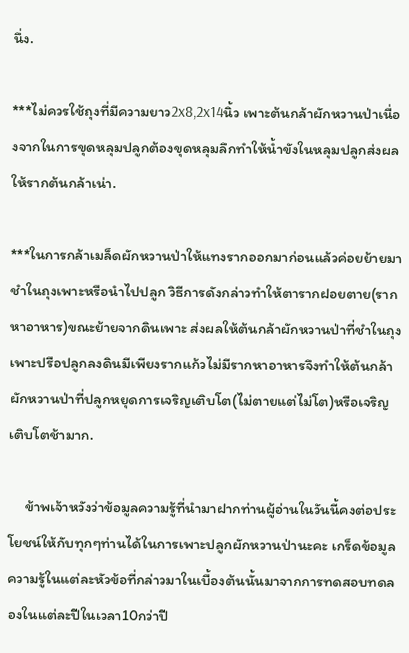นึ่ง.

***ไม่ควรใช้ถุงที่มีความยาว2x8,2x14นิ้ว เพาะต้นกล้าผักหวานป่าเนื่องจากในการขุดหลุมปลูกต้องขุดหลุมลึกทำให้น้ำขังในหลุมปลูกส่งผลให้รากต้นกล้าเน่า.

***ในการกล้าเมล็ดผักหวานป่าให้แทงรากออกมาก่อนแล้วค่อยย้ายมาชำในถุงเพาะหรือนำไปปลูก วิธีการดังกล่าวทำให้ตารากฝอยตาย(รากหาอาหาร)ขณะย้ายจากดินเพาะ ส่งผลให้ต้นกล้าผักหวานป่าที่ชำในถุงเพาะปรือปลูกลงดินมีเพียงรากแก้วไม่มีรากหาอาหารจึงทำให้ต้นกล้าผักหวานป่าที่ปลูกหยุดการเจริญเติบโต(ไม่ตายแต่ไม่โต)หรือเจริญเติบโตช้ามาก.

     ข้าพเจ้าหวังว่าข้อมูลความรู้ที่นำมาฝากท่านผู้อ่านในวันนี้คงต่อประโยชน์ให้กับทุกๆท่านได้ในการเพาะปลูกผักหวานป่านะคะ เกร็ดข้อมูลความรู้ในแต่ละหัวข้อที่กล่าวมาในเบื้องต้นนั้นมาจากการทดสอบทดลองในแต่ละปีในเวลา10กว่าปี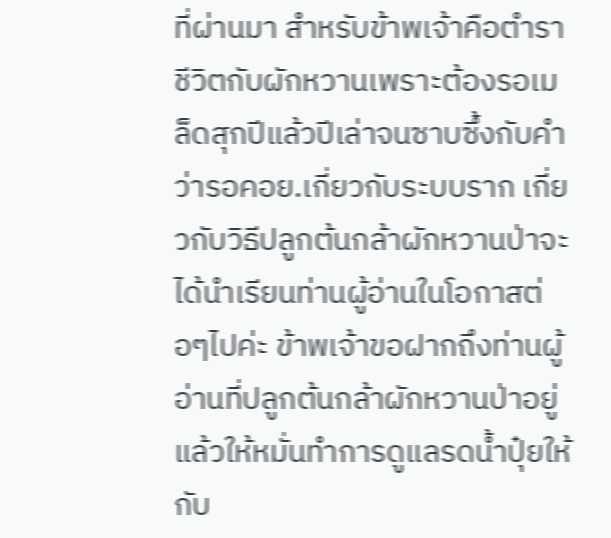ที่ผ่านมา สำหรับข้าพเจ้าคือตำราชีวิตกับผักหวานเพราะต้องรอเมล็ดสุกปีแล้วปีเล่าจนซาบซึ้งกับคำว่ารอคอย.เกี่ยวกับระบบราก เกี่ยวกับวิธีปลูกต้นกล้าผักหวานป่าจะได้นำเรียนท่านผู้อ่านในโอกาสต่อๆไปค่ะ ข้าพเจ้าขอฝากถึงท่านผู้อ่านที่ปลูกต้นกล้าผักหวานป่าอยู่แล้วให้หมั่นทำการดูแลรดน้ำปุ๋ยให้กับ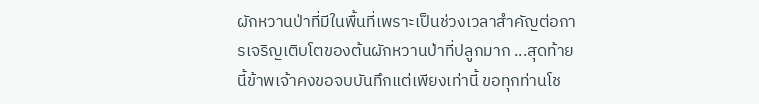ผักหวานป่าที่มีในพื้นที่เพราะเป็นช่วงเวลาสำคัญต่อการเจริญเติบโตของต้นผักหวานป่าที่ปลูกมาก ...สุดท้ายนี้ข้าพเจ้าคงขอจบบันทึกแต่เพียงเท่านี้ ขอทุกท่านโช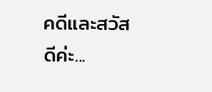คดีและสวัสดีค่ะ...